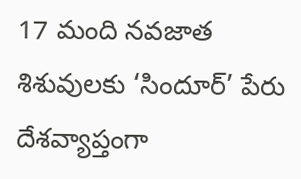17 మంది నవజాత శిశువులకు ‘సిందూర్’ పేరు
దేశవ్యాప్తంగా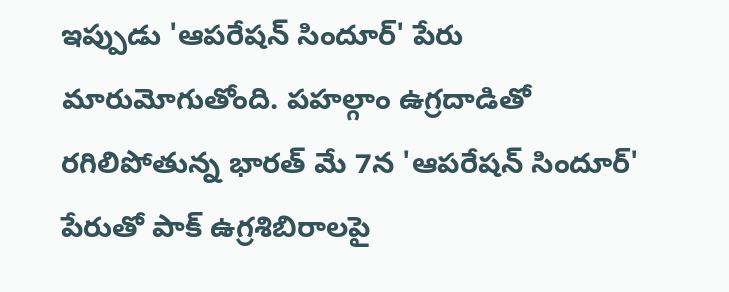ఇప్పుడు 'ఆపరేషన్ సిందూర్' పేరు మారుమోగుతోంది. పహల్గాం ఉగ్రదాడితో రగిలిపోతున్న భారత్ మే 7న 'ఆపరేషన్ సిందూర్' పేరుతో పాక్ ఉగ్రశిబిరాలపై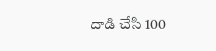దాడి చేసి 100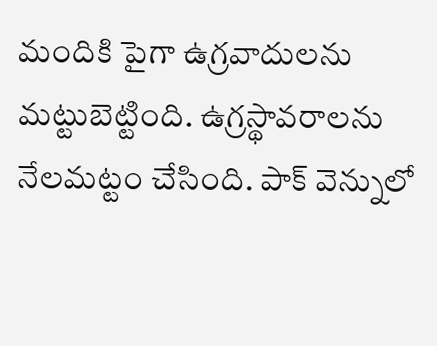మందికి పైగా ఉగ్రవాదులను మట్టుబెట్టింది. ఉగ్రస్థావరాలను నేలమట్టం చేసింది. పాక్ వెన్నులో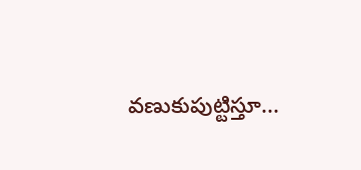వణుకుపుట్టిస్తూ...